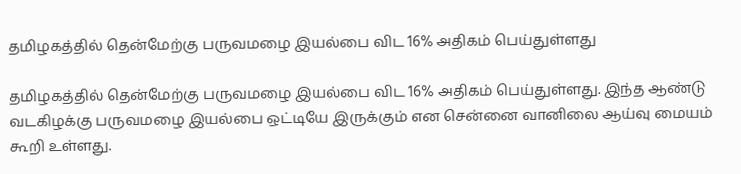தமிழகத்தில் தென்மேற்கு பருவமழை இயல்பை விட 16% அதிகம் பெய்துள்ளது

தமிழகத்தில் தென்மேற்கு பருவமழை இயல்பை விட 16% அதிகம் பெய்துள்ளது. இந்த ஆண்டு வடகிழக்கு பருவமழை இயல்பை ஒட்டியே இருக்கும் என சென்னை வானிலை ஆய்வு மையம் கூறி உள்ளது.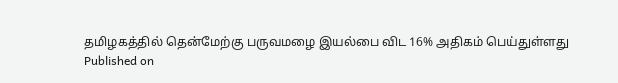தமிழகத்தில் தென்மேற்கு பருவமழை இயல்பை விட 16% அதிகம் பெய்துள்ளது
Published on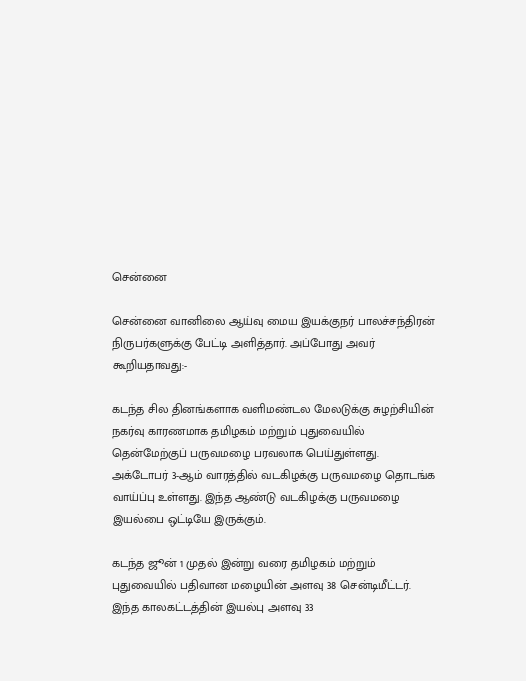சென்னை

சென்னை வானிலை ஆய்வு மைய இயக்குநர் பாலச்சந்திரன் நிருபர்களுக்கு பேட்டி அளித்தார். அப்போது அவர் கூறியதாவது:-

கடந்த சில தினங்களாக வளிமண்டல மேலடுக்கு சுழற்சியின் நகர்வு காரணமாக தமிழகம் மற்றும் புதுவையில் தென்மேற்குப் பருவமழை பரவலாக பெய்துள்ளது. அக்டோபர் 3-ஆம் வாரத்தில் வடகிழக்கு பருவமழை தொடங்க வாய்ப்பு உள்ளது. இந்த ஆண்டு வடகிழக்கு பருவமழை இயல்பை ஒட்டியே இருக்கும்.

கடந்த ஜூன் 1 முதல் இன்று வரை தமிழகம் மற்றும் புதுவையில் பதிவான மழையின் அளவு 38 சென்டிமீட்டர். இந்த காலகட்டத்தின் இயல்பு அளவு 33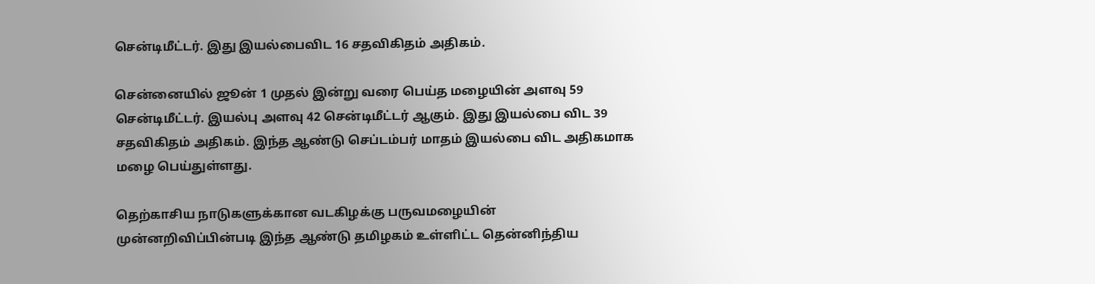சென்டிமீட்டர். இது இயல்பைவிட 16 சதவிகிதம் அதிகம்.

சென்னையில் ஜூன் 1 முதல் இன்று வரை பெய்த மழையின் அளவு 59 சென்டிமீட்டர். இயல்பு அளவு 42 சென்டிமீட்டர் ஆகும். இது இயல்பை விட 39 சதவிகிதம் அதிகம். இந்த ஆண்டு செப்டம்பர் மாதம் இயல்பை விட அதிகமாக மழை பெய்துள்ளது.

தெற்காசிய நாடுகளுக்கான வடகிழக்கு பருவமழையின் முன்னறிவிப்பின்படி இந்த ஆண்டு தமிழகம் உள்ளிட்ட தென்னிந்திய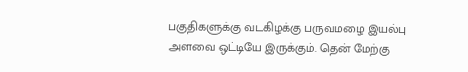பகுதிகளுக்கு வடகிழக்கு பருவமழை இயல்பு அளவை ஒட்டியே இருக்கும். தென் மேற்கு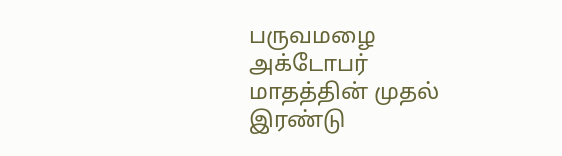பருவமழை அக்டோபர் மாதத்தின் முதல் இரண்டு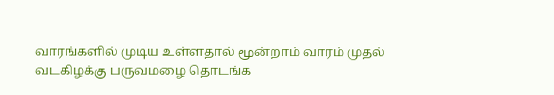வாரங்களில் முடிய உள்ளதால் மூன்றாம் வாரம் முதல் வடகிழக்கு பருவமழை தொடங்க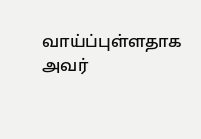வாய்ப்புள்ளதாக அவர்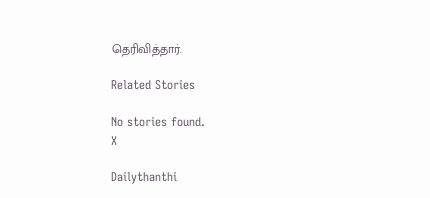தெரிவித்தார்.

Related Stories

No stories found.
X

Dailythanthi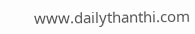www.dailythanthi.com